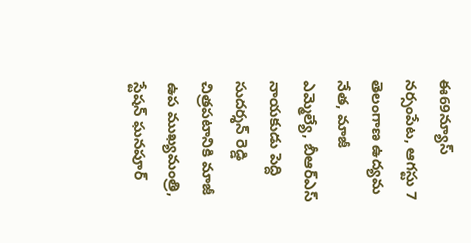ఈ69న్యూస్ నర్సంపేట, ఆగస్టు 7
తెలంగాణ ఉద్యమ నేత, మాజీ ఎమ్మెల్యే, బీఆర్ఎస్ నాయకుడు పెద్ది సుదర్శన్ రెడ్డి చిత్రపటానికి మాజీ ఉప ముఖ్యమంత్రి, స్టేషన్ ఘనపూర్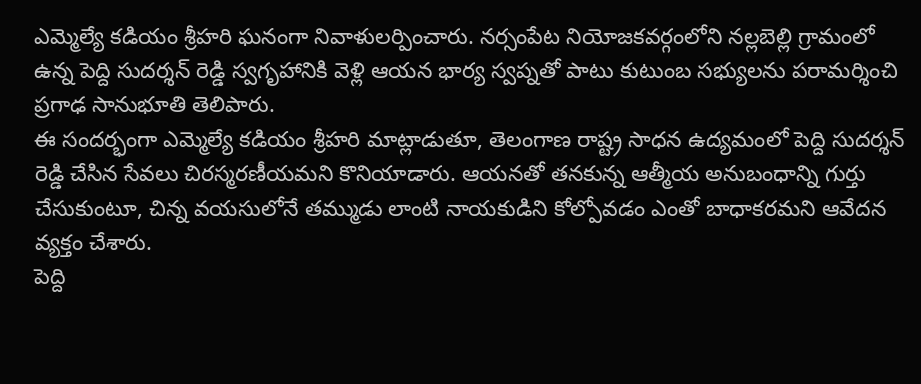ఎమ్మెల్యే కడియం శ్రీహరి ఘనంగా నివాళులర్పించారు. నర్సంపేట నియోజకవర్గంలోని నల్లబెల్లి గ్రామంలో ఉన్న పెద్ది సుదర్శన్ రెడ్డి స్వగృహానికి వెళ్లి ఆయన భార్య స్వప్నతో పాటు కుటుంబ సభ్యులను పరామర్శించి ప్రగాఢ సానుభూతి తెలిపారు.
ఈ సందర్భంగా ఎమ్మెల్యే కడియం శ్రీహరి మాట్లాడుతూ, తెలంగాణ రాష్ట్ర సాధన ఉద్యమంలో పెద్ది సుదర్శన్ రెడ్డి చేసిన సేవలు చిరస్మరణీయమని కొనియాడారు. ఆయనతో తనకున్న ఆత్మీయ అనుబంధాన్ని గుర్తు చేసుకుంటూ, చిన్న వయసులోనే తమ్ముడు లాంటి నాయకుడిని కోల్పోవడం ఎంతో బాధాకరమని ఆవేదన వ్యక్తం చేశారు.
పెద్ది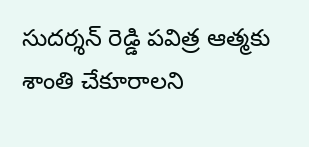సుదర్శన్ రెడ్డి పవిత్ర ఆత్మకు శాంతి చేకూరాలని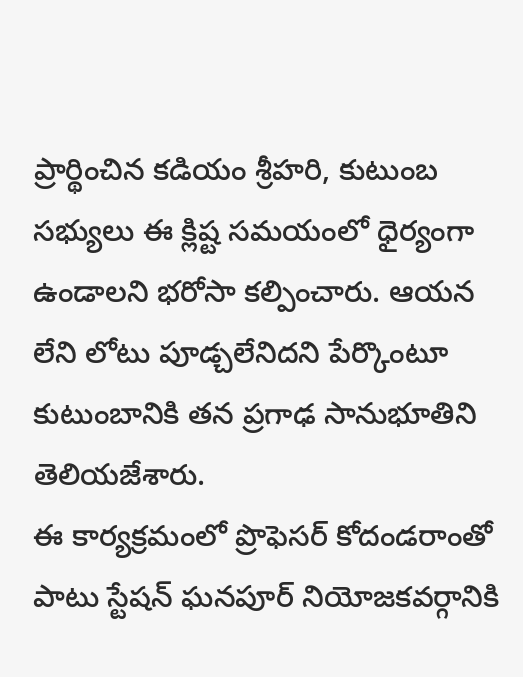ప్రార్థించిన కడియం శ్రీహరి, కుటుంబ సభ్యులు ఈ క్లిష్ట సమయంలో ధైర్యంగా ఉండాలని భరోసా కల్పించారు. ఆయన లేని లోటు పూడ్చలేనిదని పేర్కొంటూ కుటుంబానికి తన ప్రగాఢ సానుభూతిని తెలియజేశారు.
ఈ కార్యక్రమంలో ప్రొఫెసర్ కోదండరాంతో పాటు స్టేషన్ ఘనపూర్ నియోజకవర్గానికి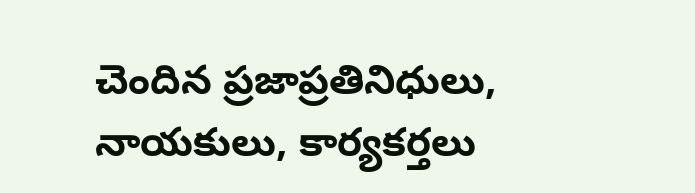చెందిన ప్రజాప్రతినిధులు, నాయకులు, కార్యకర్తలు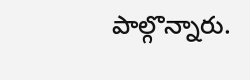పాల్గొన్నారు.